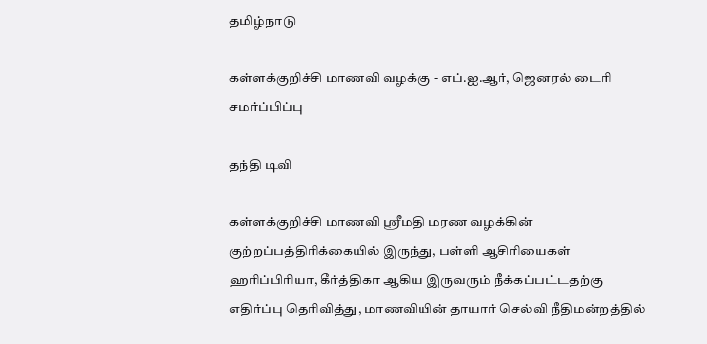தமிழ்நாடு

கள்ளக்குறிச்சி மாணவி வழக்கு - எப்.ஐ.ஆர், ஜெனரல் டைரி சமர்ப்பிப்பு

தந்தி டிவி

கள்ளக்குறிச்சி மாணவி ஸ்ரீமதி மரண வழக்கின் குற்றப்பத்திரிக்கையில் இருந்து, பள்ளி ஆசிரியைகள் ஹரிப்பிரியா, கீர்த்திகா ஆகிய இருவரும் நீக்கப்பட்டதற்கு எதிர்ப்பு தெரிவித்து, மாணவியின் தாயார் செல்வி நீதிமன்றத்தில்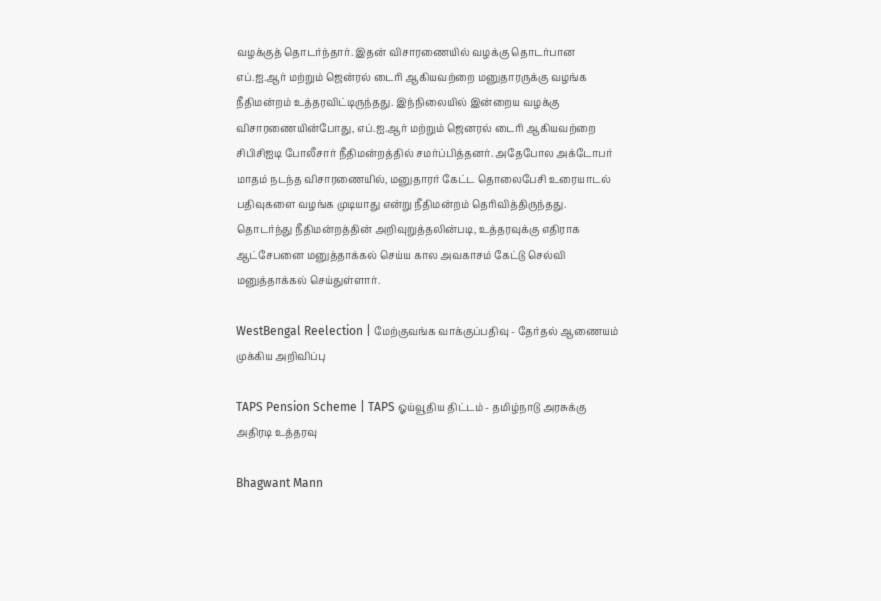வழக்குத் தொடர்ந்தார். இதன் விசாரணையில் வழக்கு தொடர்பான எப்.ஐ.ஆர் மற்றும் ஜென்ரல் டைரி ஆகியவற்றை மனுதாரருக்கு வழங்க நீதிமன்றம் உத்தரவிட்டிருந்தது. இந்நிலையில் இன்றைய வழக்கு விசாரணையின்போது, எப்.ஐ.ஆர் மற்றும் ஜெனரல் டைரி ஆகியவற்றை சிபிசிஐடி போலீசார் நீதிமன்றத்தில் சமர்ப்பித்தனர். அதேபோல அக்டோபர் மாதம் நடந்த விசாரணையில், மனுதாரர் கேட்ட தொலைபேசி உரையாடல் பதிவுகளை வழங்க முடியாது என்று நீதிமன்றம் தெரிவித்திருந்தது. தொடர்ந்து நீதிமன்றத்தின் அறிவுறுத்தலின்படி, உத்தரவுக்கு எதிராக ஆட்சேபனை மனுத்தாக்கல் செய்ய கால அவகாசம் கேட்டு செல்வி மனுத்தாக்கல் செய்துள்ளார்.

WestBengal Reelection | மேற்குவங்க வாக்குப்பதிவு - தேர்தல் ஆணையம் முக்கிய அறிவிப்பு

TAPS Pension Scheme | TAPS ஓய்வூதிய திட்டம் - தமிழ்நாடு அரசுக்கு அதிரடி உத்தரவு

Bhagwant Mann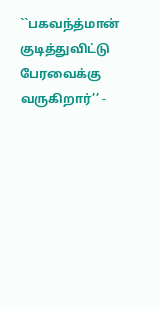``பகவந்த்மான் குடித்துவிட்டு பேரவைக்கு வருகிறார்’’ -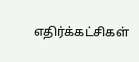எதிர்க்கட்சிகள்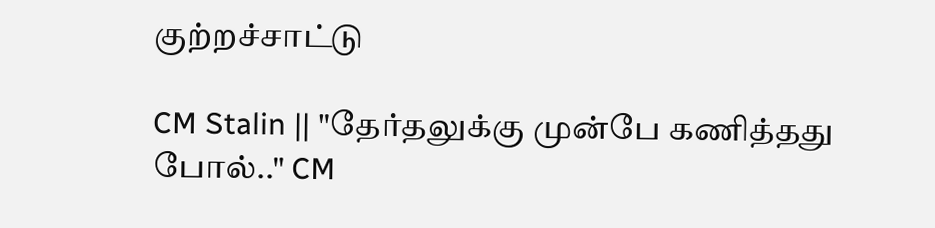குற்றச்சாட்டு

CM Stalin || "தேர்தலுக்கு முன்பே கணித்தது போல்.." CM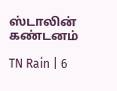ஸ்டாலின் கண்டனம்

TN Rain | 6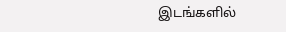இடங்களில்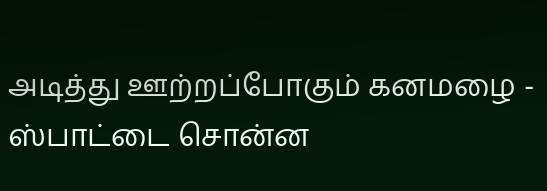அடித்து ஊற்றப்போகும் கனமழை - ஸ்பாட்டை சொன்ன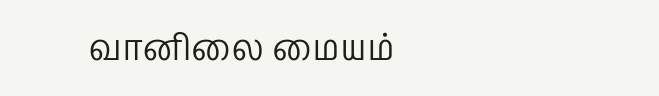வானிலை மையம்